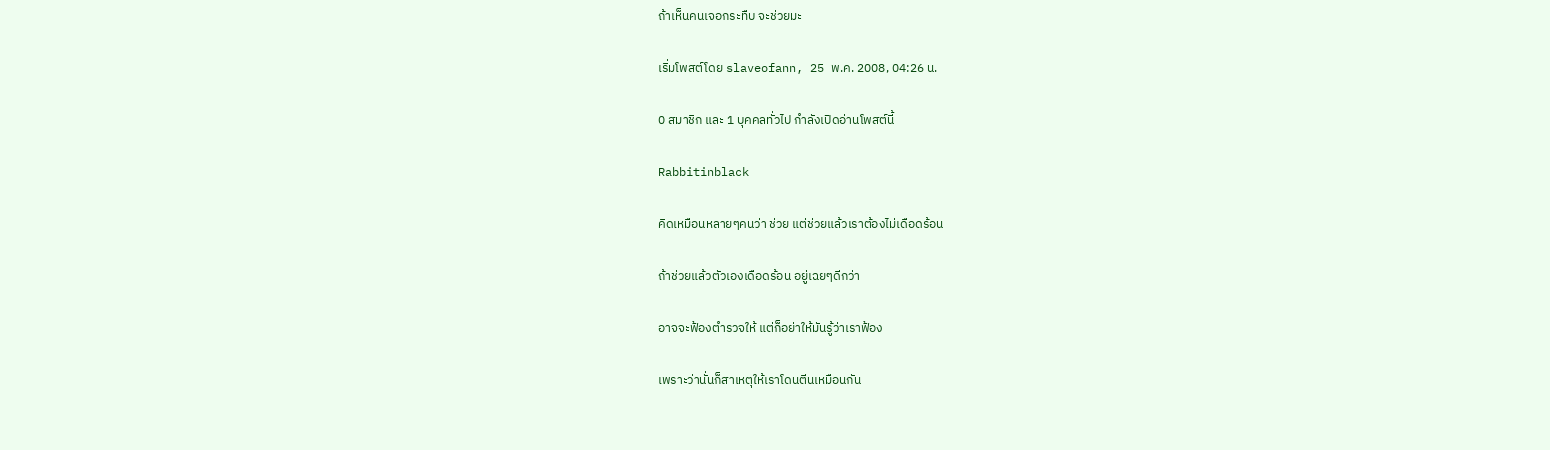ถ้าเห็นคนเจอกระทืบ จะช่วยมะ

เริ่มโพสต์โดย slaveofann, 25 พ.ค. 2008, 04:26 น.

0 สมาชิก และ 1 บุคคลทั่วไป กำลังเปิดอ่านโพสต์นี้

Rabbitinblack

คิดเหมือนหลายๆคนว่า ช่วย แต่ช่วยแล้วเราต้องไม่เดือดร้อน

ถ้าช่วยแล้วตัวเองเดือดร้อน อยู่เฉยๆดีกว่า

อาจจะฟ้องตำรวจให้ แต่ก็อย่าให้มันรู้ว่าเราฟ้อง

เพราะว่านั่นก็สาเหตุให้เราโดนตีนเหมือนกัน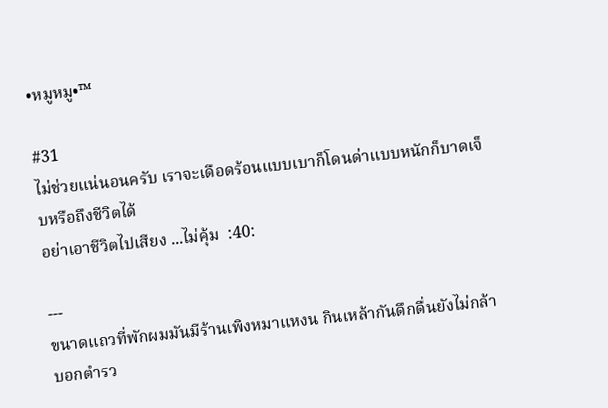•หมูหมู•™

#31
ไม่ช่วยแน่นอนครับ เราจะเดือดร้อนแบบเบาก็โดนด่าแบบหนักก็บาดเจ็บหรือถึงชีวิตได้
อย่าเอาชีวิตไปเสียง ...ไม่คุ้ม  :40:

---
ขนาดแถวที่พักผมมันมีร้านเพิงหมาแหงน กินเหล้ากันดึกดื่นยังไม่กล้าบอกตำรว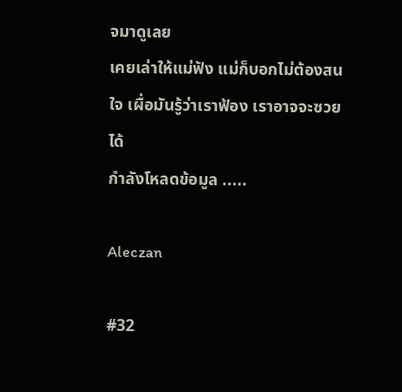จมาดูเลย
เคยเล่าให้แม่ฟัง แม่ก็บอกไม่ต้องสนใจ เผื่อมันรู้ว่าเราฟ้อง เราอาจจะซวยได้
กำลังโหลดข้อมูล .....

Aleczan

#32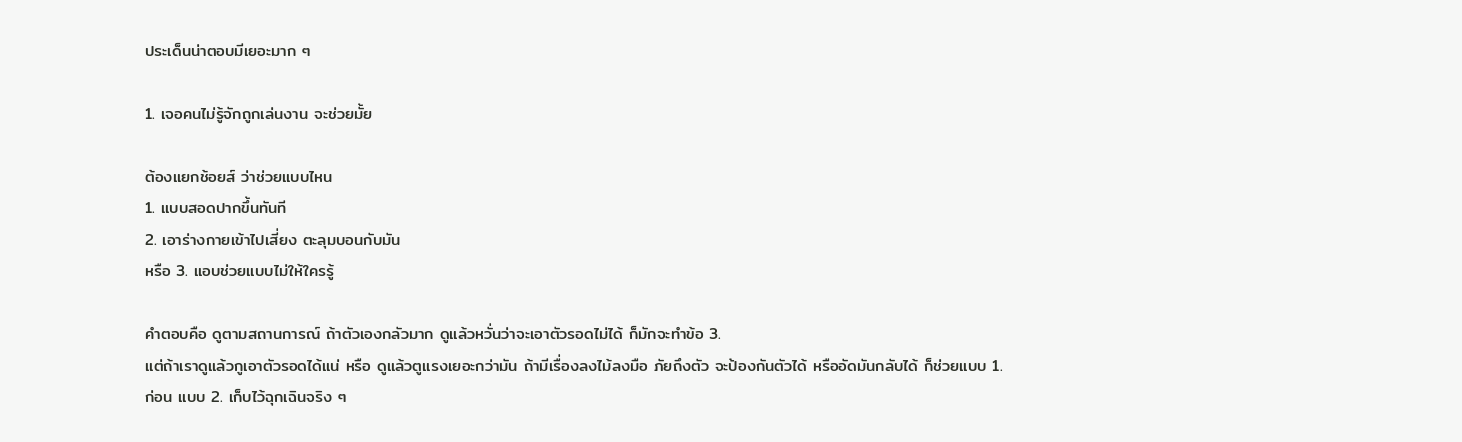ประเด็นน่าตอบมีเยอะมาก ๆ

1. เจอคนไม่รู้จักถูกเล่นงาน จะช่วยมั้ย

ต้องแยกช้อยส์ ว่าช่วยแบบไหน
1. แบบสอดปากขึ้นทันที
2. เอาร่างกายเข้าไปเสี่ยง ตะลุมบอนกับมัน
หรือ 3. แอบช่วยแบบไม่ให้ใครรู้

คำตอบคือ ดูตามสถานการณ์ ถ้าตัวเองกลัวมาก ดูแล้วหวั่นว่าจะเอาตัวรอดไม่ได้ ก็มักจะทำข้อ 3.
แต่ถ้าเราดูแล้วกูเอาตัวรอดได้แน่ หรือ ดูแล้วตูแรงเยอะกว่ามัน ถ้ามีเรื่องลงไม้ลงมือ ภัยถึงตัว จะป้องกันตัวได้ หรืออัดมันกลับได้ ก็ช่วยแบบ 1. ก่อน แบบ 2. เก็บไว้ฉุกเฉินจริง ๆ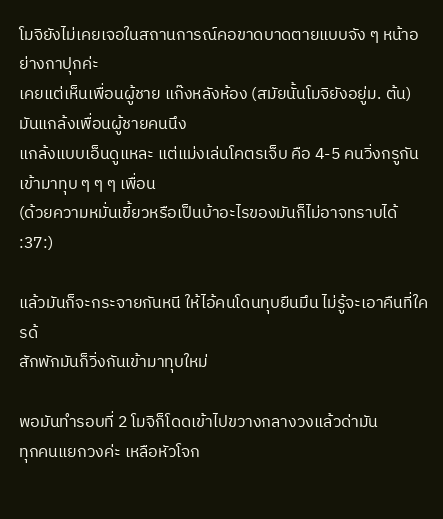โมจิยังไม่เคยเจอในสถานการณ์คอขาดบาดตายแบบจัง ๆ หน้าอย่างกาปุกค่ะ
เคยแต่เห็นเพื่อนผู้ชาย แก๊งหลังห้อง (สมัยนั้นโมจิยังอยู่ม. ต้น) มันแกล้งเพื่อนผู้ชายคนนึง
แกล้งแบบเอ็นดูแหละ แต่แม่งเล่นโคตรเจ็บ คือ 4-5 คนวิ่งกรูกันเข้ามาทุบ ๆ ๆ ๆ เพื่อน
(ด้วยความหมั่นเขี้ยวหรือเป็นบ้าอะไรของมันก็ไม่อาจทราบได้  :37:)

แล้วมันก็จะกระจายกันหนี ให้ไอ้คนโดนทุบยืนมึน ไม่รู้จะเอาคืนที่ใครด้
สักพักมันก็วิ่งกันเข้ามาทุบใหม่

พอมันทำรอบที่ 2 โมจิก็โดดเข้าไปขวางกลางวงแล้วด่ามัน
ทุกคนแยกวงค่ะ เหลือหัวโจก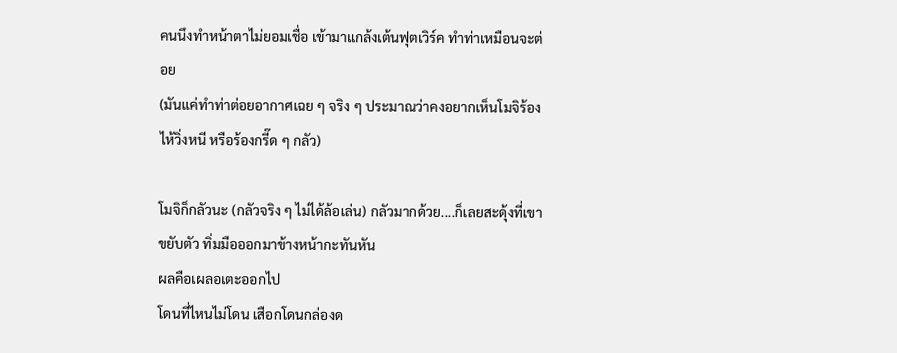คนนึงทำหน้าตาไม่ยอมเชื่อ เข้ามาแกล้งเต้นฟุตเวิร์ค ทำท่าเหมือนจะต่อย
(มันแค่ทำท่าต่อยอากาศเฉย ๆ จริง ๆ ประมาณว่าคงอยากเห็นโมจิร้องไห้วิ่งหนี หรือร้องกรี๊ด ๆ กลัว)

โมจิก็กลัวนะ (กลัวจริง ๆ ไม่ได้ล้อเล่น) กลัวมากด้วย....ก็เลยสะดุ้งที่เขาขยับตัว ทิ่มมือออกมาข้างหน้ากะทันหัน
ผลคือเผลอเตะออกไป
โดนที่ไหนไม่โดน เสือกโดนกล่องด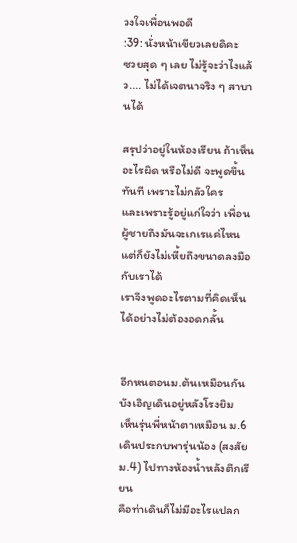วงใจเพื่อนพอดี
:39: นั่งหน้าเขียวเลยดิคะ
ซวยสุด ๆ เลย ไม่รู้จะว่าไงแล้ว.... ไม่ได้เจตนาจริง ๆ สาบานได้

สรุปว่าอยู่ในห้องเรียน ถ้าเห็นอะไรผิด หรือไม่ดี จะพูดขึ้นทันที เพราะไม่กลัวใคร
และเพราะรู้อยู่แก่ใจว่า เพื่อนผู้ชายถึงมันจะเกเรแค่ไหน
แต่ก็ยังไม่เหี้ยถึงขนาดลงมือกับเราได้
เราจึงพูดอะไรตามที่คิดเห็นได้อย่างไม่ต้องอดกลั้น


อีกหนตอนม.ต้นเหมือนกัน บังเอิญเดินอยู่หลังโรงยิม
เห็นรุ่นพี่หน้าตาเหมือน ม.6 เดินประกบพารุ่นน้อง (สงสัย ม.4) ไปทางห้องน้ำหลังตึกเรียน
คือท่าเดินก็ไม่มีอะไรแปลก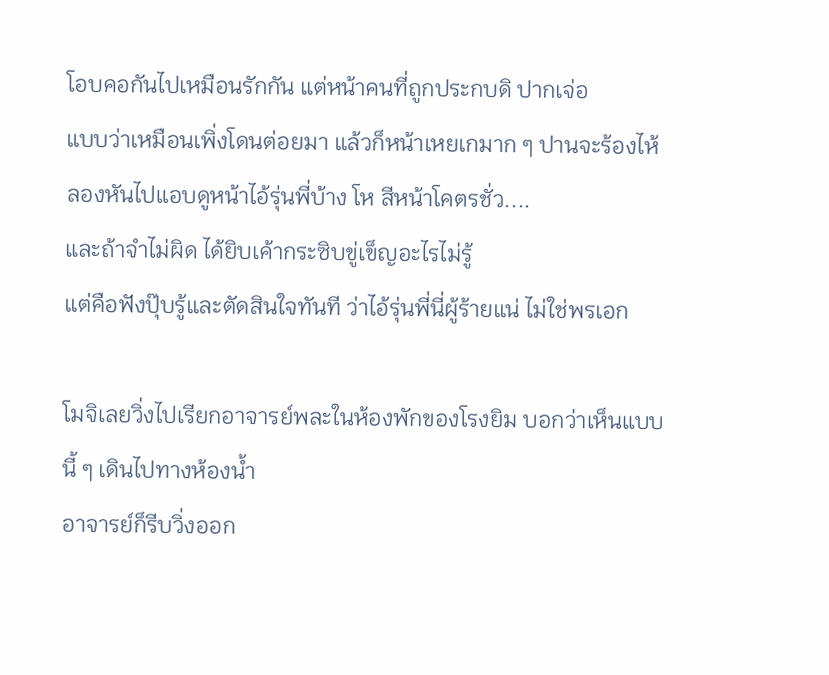โอบคอกันไปเหมือนรักกัน แต่หน้าคนที่ถูกประกบดิ ปากเจ่อ
แบบว่าเหมือนเพิ่งโดนต่อยมา แล้วก็หน้าเหยเกมาก ๆ ปานจะร้องไห้
ลองหันไปแอบดูหน้าไอ้รุ่นพี่บ้าง โห สีหน้าโคตรชั่ว....
และถ้าจำไม่ผิด ได้ยิบเค้ากระซิบขู่เข็ญอะไรไม่รู้
แต่คือฟังปุ๊บรู้และตัดสินใจทันที ว่าไอ้รุ่นพี่นี่ผู้ร้ายแน่ ไม่ใช่พรเอก

โมจิเลยวิ่งไปเรียกอาจารย์พละในห้องพักของโรงยิม บอกว่าเห็นแบบนี้ ๆ เดินไปทางห้องน้ำ
อาจารย์ก็รีบวิ่งออก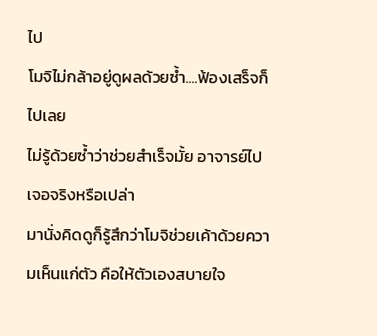ไป
โมจิไม่กล้าอยู่ดูผลด้วยซ้ำ....ฟ้องเสร็จก็ไปเลย
ไม่รู้ด้วยซ้ำว่าช่วยสำเร็จมั้ย อาจารย์ไปเจอจริงหรือเปล่า
มานั่งคิดดูก็รู้สึกว่าโมจิช่วยเค้าด้วยความเห็นแก่ตัว คือให้ตัวเองสบายใจ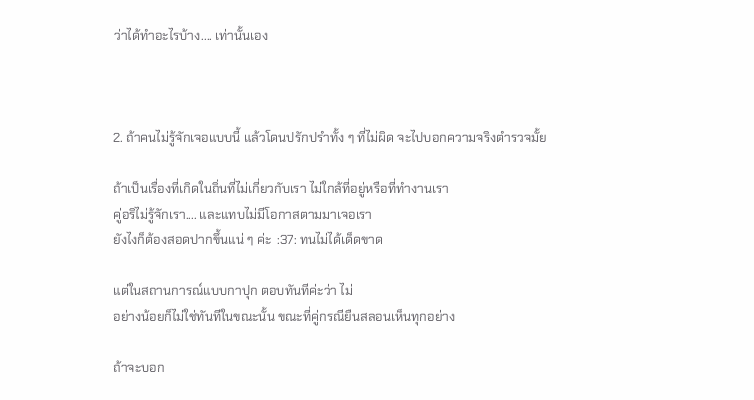ว่าได้ทำอะไรบ้าง.... เท่านั้นเอง



2. ถ้าคนไม่รู้จักเจอแบบนี้ แล้วโดนปรักปรำทั้ง ๆ ที่ไม่ผิด จะไปบอกความจริงตำรวจมั้ย

ถ้าเป็นเรื่องที่เกิดในถิ่นที่ไม่เกี่ยวกับเรา ไม่ใกล้ที่อยู่หรือที่ทำงานเรา
คู่อริไม่รู้จักเรา.... และแทบไม่มีโอกาสตามมาเจอเรา
ยังไงก็ต้องสอดปากขึ้นแน่ ๆ ค่ะ  :37: ทนไม่ได้เด็ดขาด

แต่ในสถานการณ์แบบกาปุก ตอบทันทีค่ะว่า ไม่
อย่างน้อยก็ไม่ใช่ทันทีในขณะนั้น ขณะที่คู่กรณียืนสลอนเห็นทุกอย่าง

ถ้าจะบอก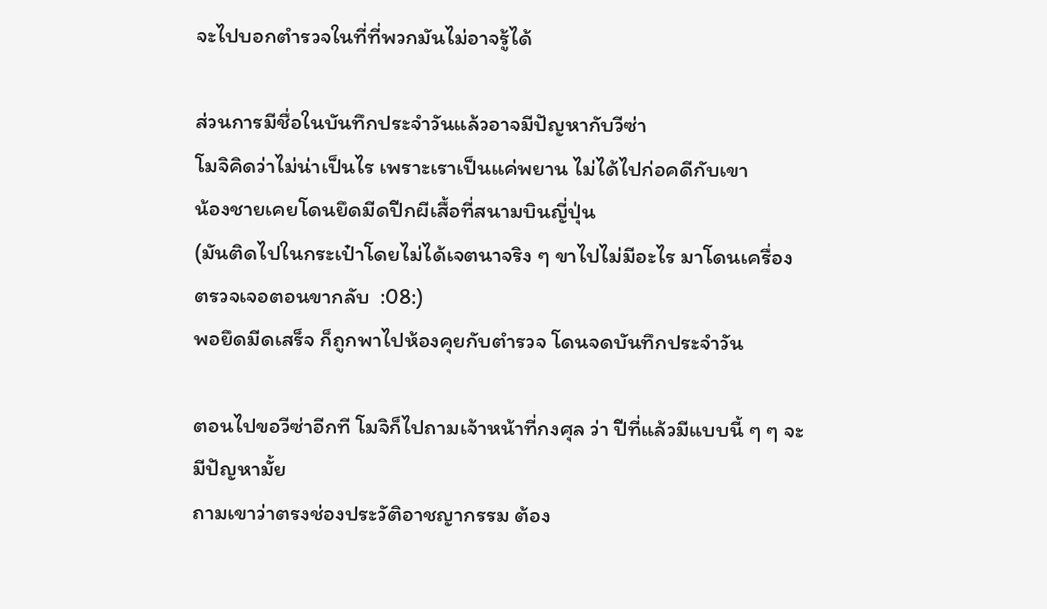จะไปบอกตำรวจในที่ที่พวกมันไม่อาจรู้ได้

ส่วนการมีชื่อในบันทึกประจำวันแล้วอาจมีปัญหากับวีซ่า
โมจิคิดว่าไม่น่าเป็นไร เพราะเราเป็นแค่พยาน ไม่ได้ไปก่อคดีกับเขา
น้องชายเคยโดนยึดมีดปีกผีเสื้อที่สนามบินญี่ปุ่น
(มันติดไปในกระเป๋าโดยไม่ได้เจตนาจริง ๆ ขาไปไม่มีอะไร มาโดนเครื่องตรวจเจอตอนขากลับ  :08:)
พอยึดมีดเสร็จ ก็ถูกพาไปห้องคุยกับตำรวจ โดนจดบันทึกประจำวัน

ตอนไปขอวีซ่าอีกที โมจิก็ไปถามเจ้าหน้าที่กงศุล ว่า ปีที่แล้วมีแบบนี้ ๆ ๆ จะมีปัญหามั้ย
ถามเขาว่าตรงช่องประวัติอาชญากรรม ต้อง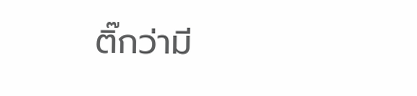ติ๊กว่ามี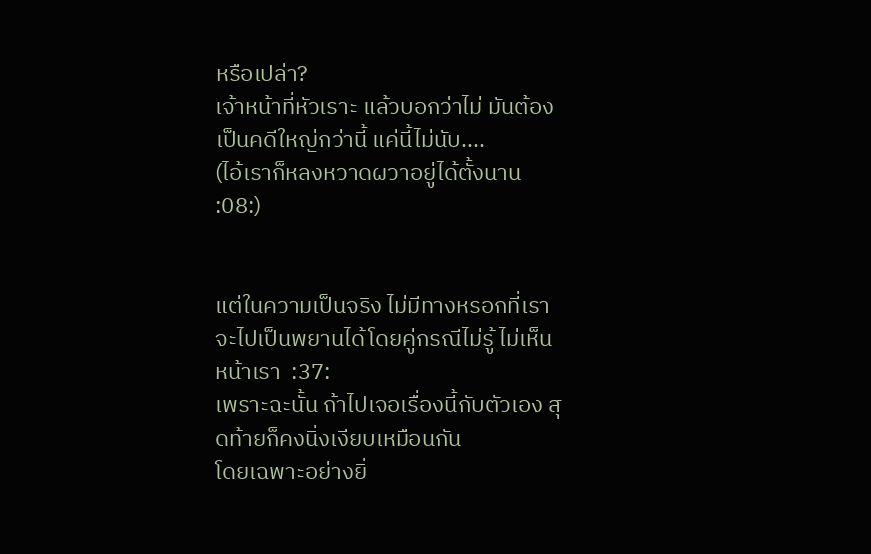หรือเปล่า?
เจ้าหน้าที่หัวเราะ แล้วบอกว่าไม่ มันต้องเป็นคดีใหญ่กว่านี้ แค่นี้ไม่นับ....
(ไอ้เราก็หลงหวาดผวาอยู่ได้ตั้งนาน  :08:)


แต่ในความเป็นจริง ไม่มีทางหรอกที่เราจะไปเป็นพยานได้โดยคู่กรณีไม่รู้ ไม่เห็นหน้าเรา  :37:
เพราะฉะนั้น ถ้าไปเจอเรื่องนี้กับตัวเอง สุดท้ายก็คงนิ่งเงียบเหมือนกัน
โดยเฉพาะอย่างยิ่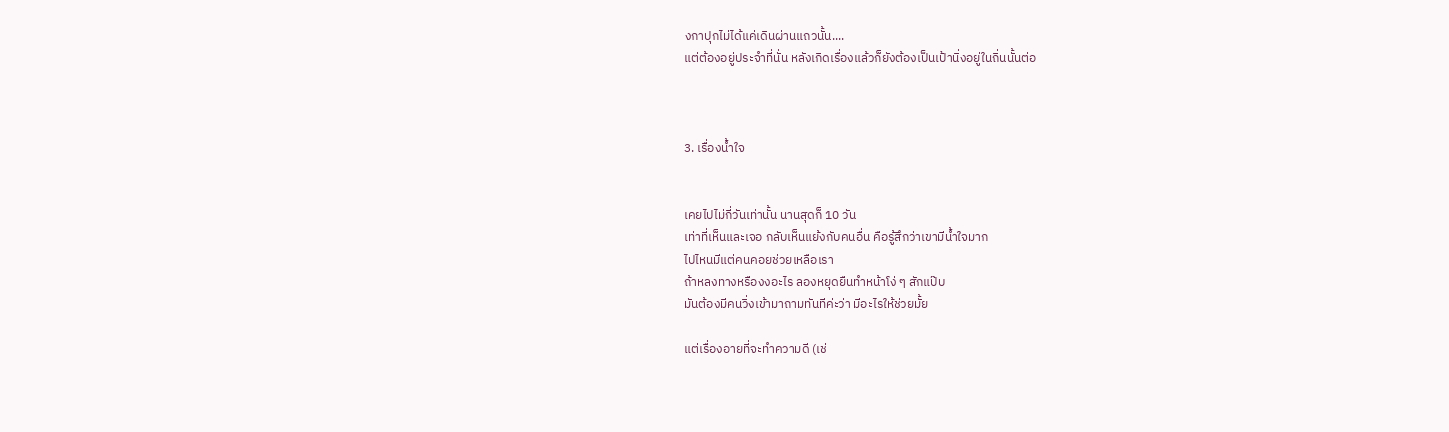งกาปุกไม่ได้แค่เดินผ่านแถวนั้น....
แต่ต้องอยู่ประจำที่นั่น หลังเกิดเรื่องแล้วก็ยังต้องเป็นเป้านิ่งอยู่ในถิ่นนั้นต่อ



3. เรื่องน้ำใจ


เคยไปไม่กี่วันเท่านั้น นานสุดก็ 10 วัน
เท่าที่เห็นและเจอ กลับเห็นแย้งกับคนอื่น คือรู้สึกว่าเขามีน้ำใจมาก
ไปไหนมีแต่คนคอยช่วยเหลือเรา
ถ้าหลงทางหรืองงอะไร ลองหยุดยืนทำหน้าโง่ ๆ สักแป๊บ
มันต้องมีคนวิ่งเข้ามาถามทันทีค่ะว่า มีอะไรให้ช่วยมั้ย

แต่เรื่องอายที่จะทำความดี (เช่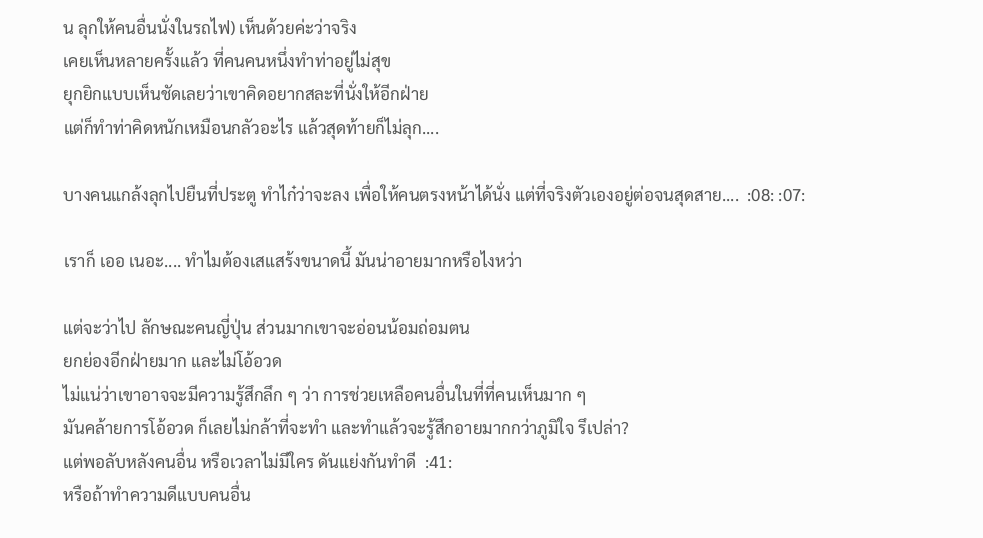น ลุกให้คนอื่นนั่งในรถไฟ) เห็นด้วยค่ะว่าจริง
เคยเห็นหลายครั้งแล้ว ที่คนคนหนึ่งทำท่าอยู่ไม่สุข
ยุกยิกแบบเห็นชัดเลยว่าเขาคิดอยากสละที่นั่งให้อีกฝ่าย
แต่ก็ทำท่าคิดหนักเหมือนกลัวอะไร แล้วสุดท้ายก็ไม่ลุก....

บางคนแกล้งลุกไปยืนที่ประตู ทำไก๋ว่าจะลง เพื่อให้คนตรงหน้าได้นั่ง แต่ที่จริงตัวเองอยู่ต่อจนสุดสาย....  :08: :07:

เราก็ เออ เนอะ.... ทำไมต้องเสแสร้งขนาดนี้ มันน่าอายมากหรือไงหว่า

แต่จะว่าไป ลักษณะคนญี่ปุ่น ส่วนมากเขาจะอ่อนน้อมถ่อมตน
ยกย่องอีกฝ่ายมาก และไม่โอ้อวด
ไม่แน่ว่าเขาอาจจะมีความรู้สึกลึก ๆ ว่า การช่วยเหลือคนอื่นในที่ที่คนเห็นมาก ๆ
มันคล้ายการโอ้อวด ก็เลยไม่กล้าที่จะทำ และทำแล้วจะรู้สึกอายมากกว่าภูมิใจ รึเปล่า?
แต่พอลับหลังคนอื่น หรือเวลาไม่มีใคร ดันแย่งกันทำดี  :41:
หรือถ้าทำความดีแบบคนอื่น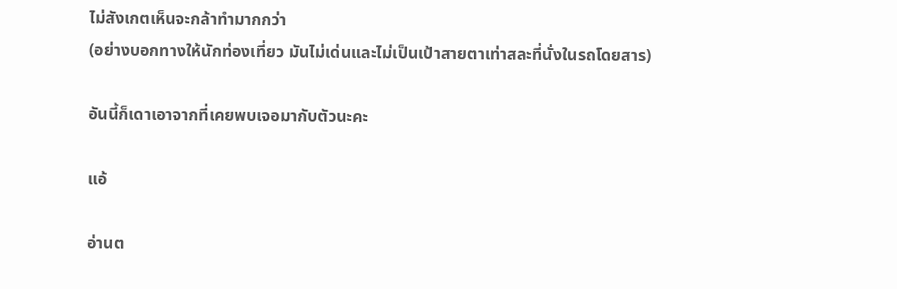ไม่สังเกตเห็นจะกล้าทำมากกว่า
(อย่างบอกทางให้นักท่องเที่ยว มันไม่เด่นและไม่เป็นเป้าสายตาเท่าสละที่นั่งในรถโดยสาร)

อันนี้ก็เดาเอาจากที่เคยพบเจอมากับตัวนะคะ

แอ้

อ่านต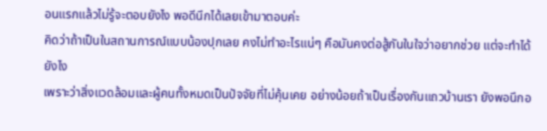อนแรกแล้วไม่รู้จะตอบยังไง พอดีนึกได้เลยเข้ามาตอบค่ะ
คิดว่าถ้าเป็นในสถานการณ์แบบน้องปุกเลย คงไม่ทำอะไรแน่ๆ คือมันคงต่อสู้กันในใจว่าอยากช่วย แต่จะทำได้ยังไง
เพราะว่าสิ่งแวดล้อมและผู้คนทั้งหมดเป็นปัจจัยที่ไม่คุ้นเคย อย่างน้อยถ้าเป็นเรื่องกันแถวบ้านเรา ยังพอนึกอ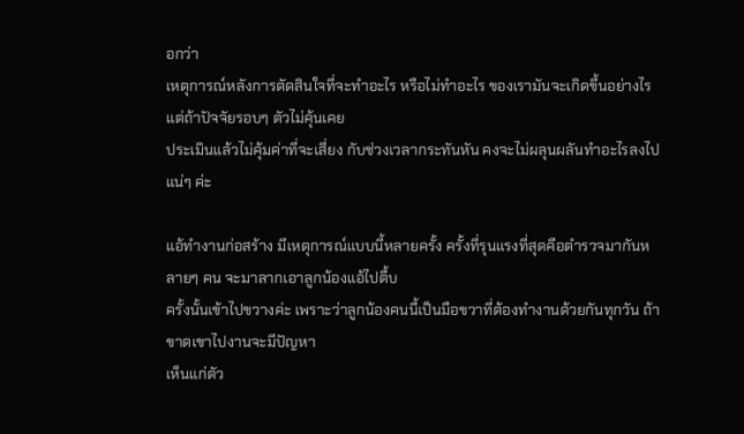อกว่า
เหตุการณ์หลังการตัดสินใจที่จะทำอะไร หรือไม่ทำอะไร ของเรามันจะเกิดขึ้นอย่างไร แต่ถ้าปัจจัยรอบๆ ตัวไม่คุ้นเคย
ประเมินแล้วไม่คุ้มค่าที่จะเสี่ยง กับช่วงเวลากระทันหัน คงจะไม่ผลุนผลันทำอะไรลงไปแน่ๆ ค่ะ

แอ้ทำงานก่อสร้าง มีเหตุการณ์แบบนี้หลายครั้ง ครั้งที่รุนแรงที่สุดคือตำรวจมากันหลายๆ คน จะมาลากเอาลูกน้องแอ้ไปตื้บ
ครั้งนั้นเข้าไปขวางค่ะ เพราะว่าลูกน้องคนนี้เป็นมือขวาที่ต้องทำงานด้วยกันทุกวัน ถ้าขาดเขาไปงานจะมีปัญหา
เห็นแก่ตัว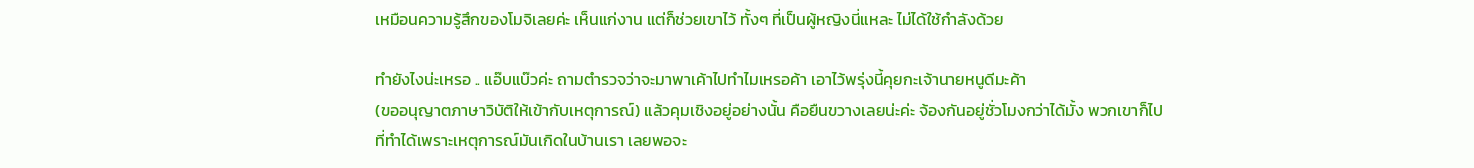เหมือนความรู้สึกของโมจิเลยค่ะ เห็นแก่งาน แต่ก็ช่วยเขาไว้ ทั้งๆ ที่เป็นผู้หญิงนี่แหละ ไม่ได้ใช้กำลังด้วย

ทำยังไงน่ะเหรอ .. แอ๊บแบ๊วค่ะ ถามตำรวจว่าจะมาพาเค้าไปทำไมเหรอค้า เอาไว้พรุ่งนี้คุยกะเจ้านายหนูดีมะค้า
(ขออนุญาตภาษาวิบัติให้เข้ากับเหตุการณ์) แล้วคุมเชิงอยู่อย่างนั้น คือยืนขวางเลยน่ะค่ะ จ้องกันอยู่ชั่วโมงกว่าได้มั้ง พวกเขาก็ไป
ที่ทำได้เพราะเหตุการณ์มันเกิดในบ้านเรา เลยพอจะ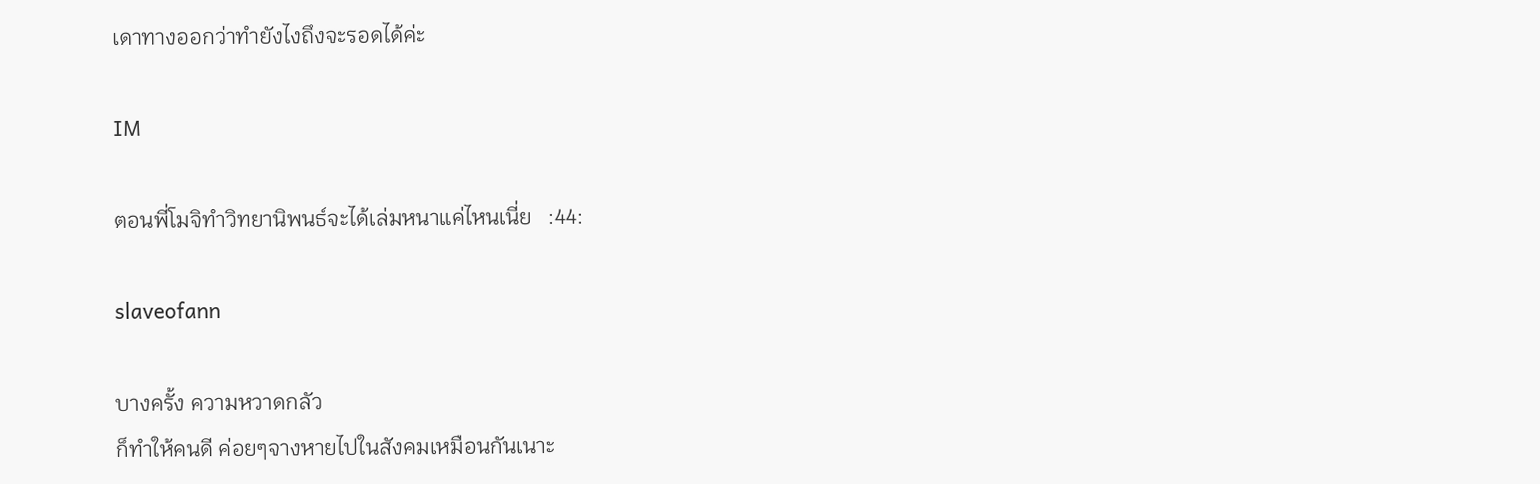เดาทางออกว่าทำยังไงถึงจะรอดได้ค่ะ

IM

ตอนพี่โมจิทำวิทยานิพนธ์จะได้เล่มหนาแค่ไหนเนี่ย   :44:

slaveofann

บางครั้ง ความหวาดกลัว
ก็ทำให้คนดี ค่อยๆจางหายไปในสังคมเหมือนกันเนาะ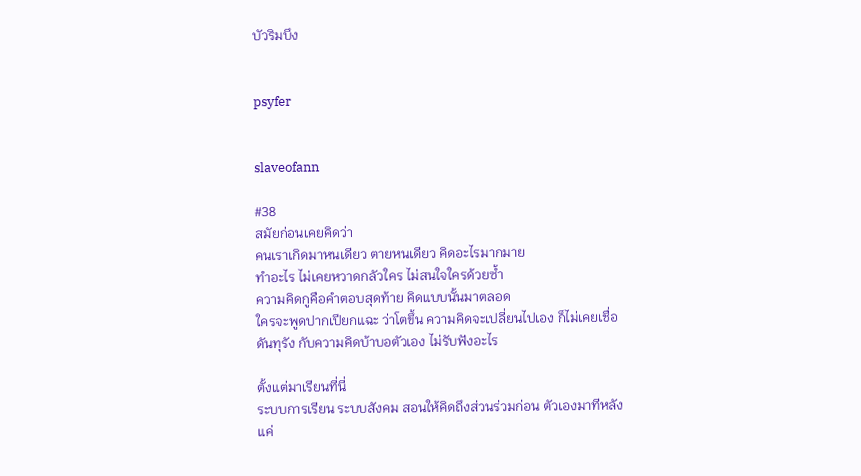บัวริมบึง


psyfer


slaveofann

#38
สมัยก่อนเคยคิดว่า
คนเราเกิดมาหนเดียว ตายหนเดียว คิดอะไรมากมาย
ทำอะไร ไม่เคยหวาดกลัวใคร ไม่สนใจใครด้วยซ้ำ
ความคิดกูคือคำตอบสุดท้าย คิดแบบนั้นมาตลอด
ใครจะพูดปากเปียกแฉะ ว่าโตขึ้น ความคิดจะเปลี่ยนไปเอง ก็ไม่เคยเชื่อ
ดันทุรัง กับความคิดบ้าบอตัวเอง ไม่รับฟังอะไร

ตั้งแต่มาเรียนที่นี่
ระบบการเรียน ระบบสังคม สอนให้คิดถึงส่วนร่วมก่อน ตัวเองมาทีหลัง
แค่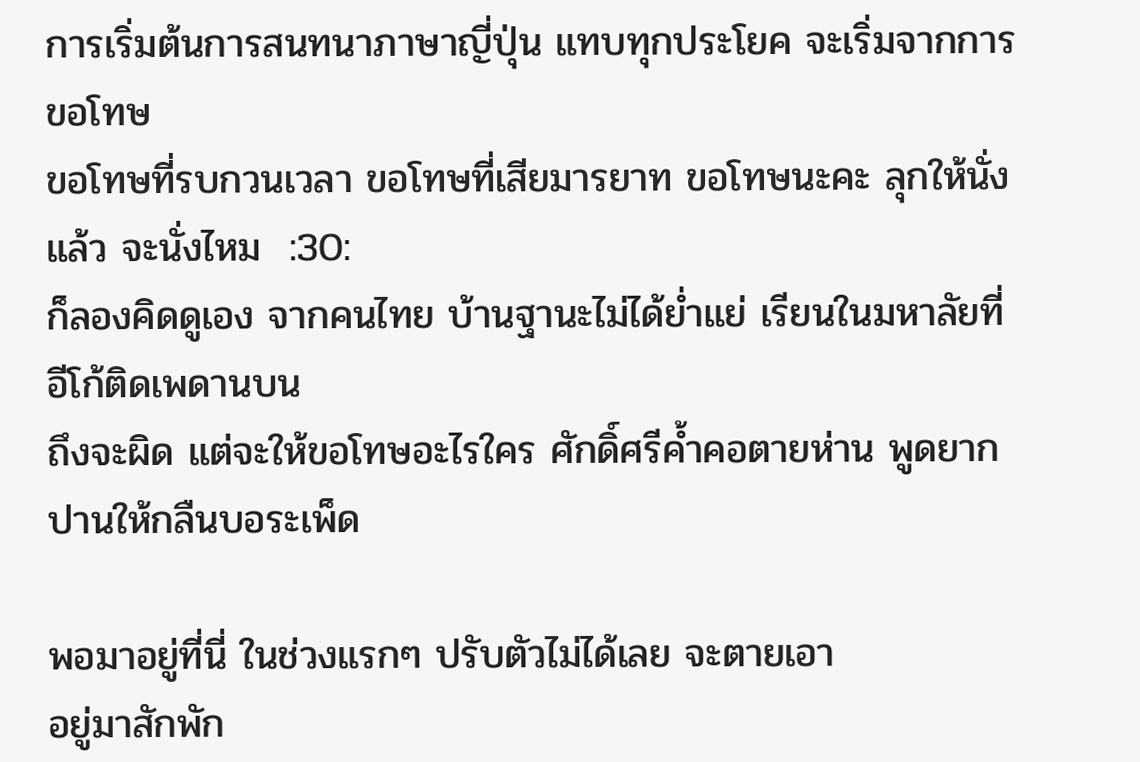การเริ่มต้นการสนทนาภาษาญี่ปุ่น แทบทุกประโยค จะเริ่มจากการขอโทษ
ขอโทษที่รบกวนเวลา ขอโทษที่เสียมารยาท ขอโทษนะคะ ลุกให้นั่งแล้ว จะนั่งไหม  :30:
ก็ลองคิดดูเอง จากคนไทย บ้านฐานะไม่ได้ย่ำแย่ เรียนในมหาลัยที่อีโก้ติดเพดานบน
ถึงจะผิด แต่จะให้ขอโทษอะไรใคร ศักดิ์ศรีค้ำคอตายห่าน พูดยาก ปานให้กลืนบอระเพ็ด

พอมาอยู่ที่นี่ ในช่วงแรกๆ ปรับตัวไม่ได้เลย จะตายเอา
อยู่มาสักพัก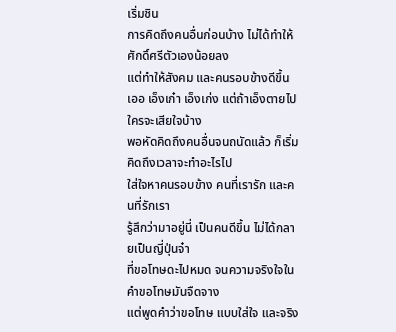เริ่มชิน
การคิดถึงคนอื่นก่อนบ้าง ไม่ได้ทำให้ศักดิ์ศรีตัวเองน้อยลง
แต่ทำให้สังคม และคนรอบข้างดีขึ้น
เออ เอ็งเก๋า เอ็งเก่ง แต่ถ้าเอ็งตายไป ใครจะเสียใจบ้าง
พอหัดคิดถึงคนอื่นจนถนัดแล้ว ก็เริ่มคิดถึงเวลาจะทำอะไรไป
ใส่ใจหาคนรอบข้าง คนที่เรารัก และคนที่รักเรา
รู้สึกว่ามาอยู่นี่ เป็นคนดีขึ้น ไม่ได้กลายเป็นญี่ปุ่นจ๋า
ที่ขอโทษดะไปหมด จนความจริงใจในคำขอโทษมันจืดจาง
แต่พูดคำว่าขอโทษ แบบใส่ใจ และจริง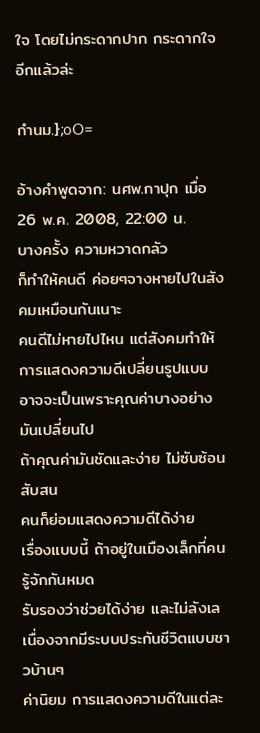ใจ โดยไม่กระดากปาก กระดากใจอีกแล้วล่ะ

กำนม.};oO=

อ้างคำพูดจาก: นศพ.กาปุก เมื่อ 26 พ.ค. 2008, 22:00 น.
บางครั้ง ความหวาดกลัว
ก็ทำให้คนดี ค่อยๆจางหายไปในสังคมเหมือนกันเนาะ
คนดีไม่หายไปไหน แต่สังคมทำให้การแสดงความดีเปลี่ยนรูปแบบ
อาจจะเป็นเพราะคุณค่าบางอย่างมันเปลี่ยนไป
ถ้าคุณค่ามันชัดและง่าย ไม่ซับซ้อน สับสน
คนก็ย่อมแสดงความดีได้ง่าย
เรื่องแบบนี้ ถ้าอยู่ในเมืองเล็กที่คนรู้จักกันหมด
รับรองว่าช่วยได้ง่าย และไม่ลังเล
เนื่องจากมีระบบประกันชีวิตแบบชาวบ้านๆ
ค่านิยม การแสดงความดีในแต่ละ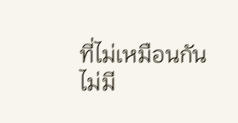ที่ไม่เหมือนกัน
ไม่มี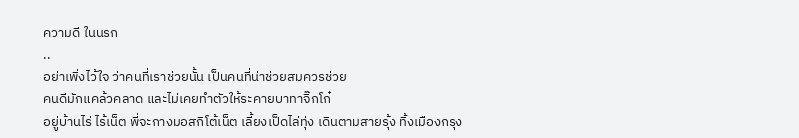ความดี ในนรก
..
อย่าเพิ่งไว้ใจ ว่าคนที่เราช่วยนั้น เป็นคนที่น่าช่วยสมควรช่วย
คนดีมักแคล้วคลาด และไม่เคยทำตัวให้ระคายบาทาจิ๊กโก๋
อยู่บ้านไร่ ไร้เน็ต พี่จะกางมอสกิโต้เน็ต เลี้ยงเป็ดไล่ทุ่ง เดินตามสายรุ้ง ทิ้งเมืองกรุง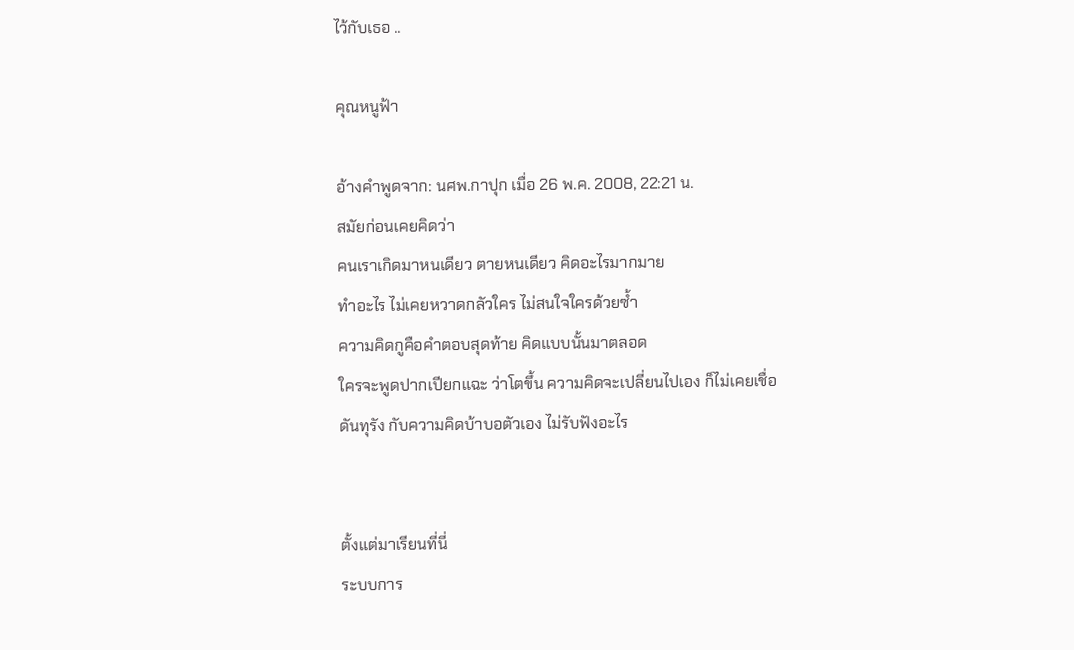ไว้กับเธอ ..

คุณหนูฟ้า

อ้างคำพูดจาก: นศพ.กาปุก เมื่อ 26 พ.ค. 2008, 22:21 น.
สมัยก่อนเคยคิดว่า
คนเราเกิดมาหนเดียว ตายหนเดียว คิดอะไรมากมาย
ทำอะไร ไม่เคยหวาดกลัวใคร ไม่สนใจใครด้วยซ้ำ
ความคิดกูคือคำตอบสุดท้าย คิดแบบนั้นมาตลอด
ใครจะพูดปากเปียกแฉะ ว่าโตขึ้น ความคิดจะเปลี่ยนไปเอง ก็ไม่เคยเชื่อ
ดันทุรัง กับความคิดบ้าบอตัวเอง ไม่รับฟังอะไร


ตั้งแต่มาเรียนที่นี่
ระบบการ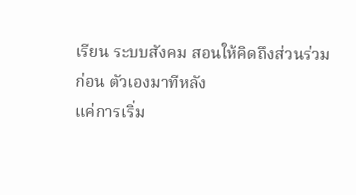เรียน ระบบสังคม สอนให้คิดถึงส่วนร่วมก่อน ตัวเองมาทีหลัง
แค่การเริ่ม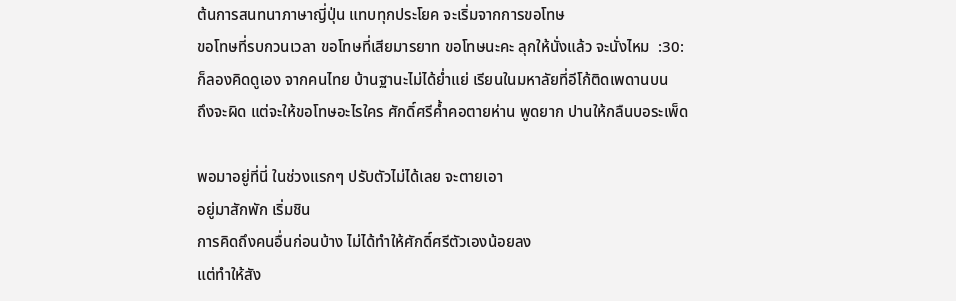ต้นการสนทนาภาษาญี่ปุ่น แทบทุกประโยค จะเริ่มจากการขอโทษ
ขอโทษที่รบกวนเวลา ขอโทษที่เสียมารยาท ขอโทษนะคะ ลุกให้นั่งแล้ว จะนั่งไหม  :30:
ก็ลองคิดดูเอง จากคนไทย บ้านฐานะไม่ได้ย่ำแย่ เรียนในมหาลัยที่อีโก้ติดเพดานบน
ถึงจะผิด แต่จะให้ขอโทษอะไรใคร ศักดิ์ศรีค้ำคอตายห่าน พูดยาก ปานให้กลืนบอระเพ็ด

พอมาอยู่ที่นี่ ในช่วงแรกๆ ปรับตัวไม่ได้เลย จะตายเอา
อยู่มาสักพัก เริ่มชิน
การคิดถึงคนอื่นก่อนบ้าง ไม่ได้ทำให้ศักดิ์ศรีตัวเองน้อยลง
แต่ทำให้สัง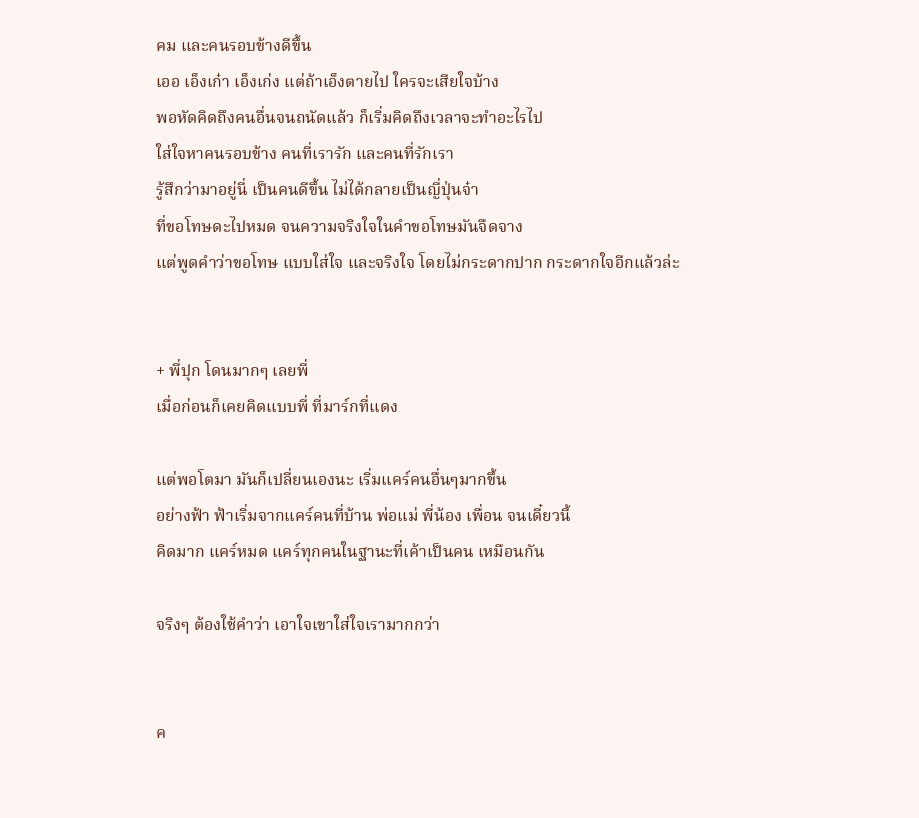คม และคนรอบข้างดีขึ้น
เออ เอ็งเก๋า เอ็งเก่ง แต่ถ้าเอ็งตายไป ใครจะเสียใจบ้าง
พอหัดคิดถึงคนอื่นจนถนัดแล้ว ก็เริ่มคิดถึงเวลาจะทำอะไรไป
ใส่ใจหาคนรอบข้าง คนที่เรารัก และคนที่รักเรา
รู้สึกว่ามาอยู่นี่ เป็นคนดีขึ้น ไม่ได้กลายเป็นญี่ปุ่นจ๋า
ที่ขอโทษดะไปหมด จนความจริงใจในคำขอโทษมันจืดจาง
แต่พูดคำว่าขอโทษ แบบใส่ใจ และจริงใจ โดยไม่กระดากปาก กระดากใจอีกแล้วล่ะ


+ พี่ปุก โดนมากๆ เลยพี่
เมื่อก่อนก็เคยคิดแบบพี่ ที่มาร์กที่แดง

แต่พอโตมา มันก็เปลี่ยนเองนะ เริ่มแคร์คนอื่นๆมากขึ้น
อย่างฟ้า ฟ้าเริ่มจากแคร์คนที่บ้าน พ่อแม่ พี่น้อง เพื่อน จนเดี๋ยวนี้
คิดมาก แคร์หมด แคร์ทุกคนในฐานะที่เค้าเป็นคน เหมือนกัน

จริงๆ ต้องใช้คำว่า เอาใจเขาใส่ใจเรามากกว่า


ค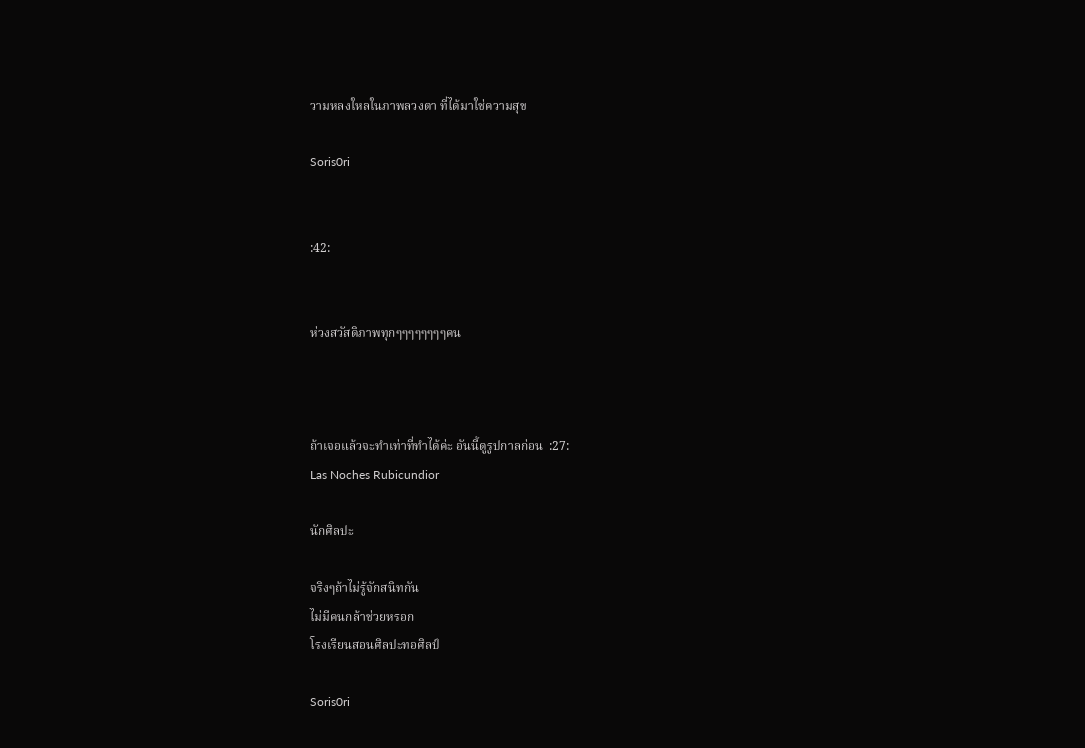วามหลงใหลในภาพลวงตา ที่ได้มาใช่ความสุข

Soris0ri


:42:


ห่วงสวัสดิภาพทุกๆๆๆๆๆๆๆๆคน



ถ้าเจอแล้วจะทำเท่าที่ทำได้ค่ะ อันนี้ดูรูปกาลก่อน  :27:
Las Noches Rubicundior

นักศิลปะ

จริงๆถ้าไม่รู้จักสนิทกัน
ไม่มีคนกล้าช่วยหรอก
โรงเรียนสอนศิลปะทอศิลป์

Soris0ri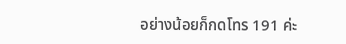อย่างน้อยก็กดโทร 191 ค่ะ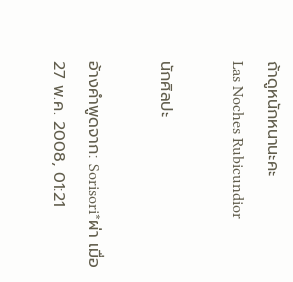ถ้าดูหนักหนานะคะ
Las Noches Rubicundior

นักศิลปะ

อ้างคำพูดจาก: Sorisori*ผ่า เมื่อ 27 พ.ค. 2008, 01:21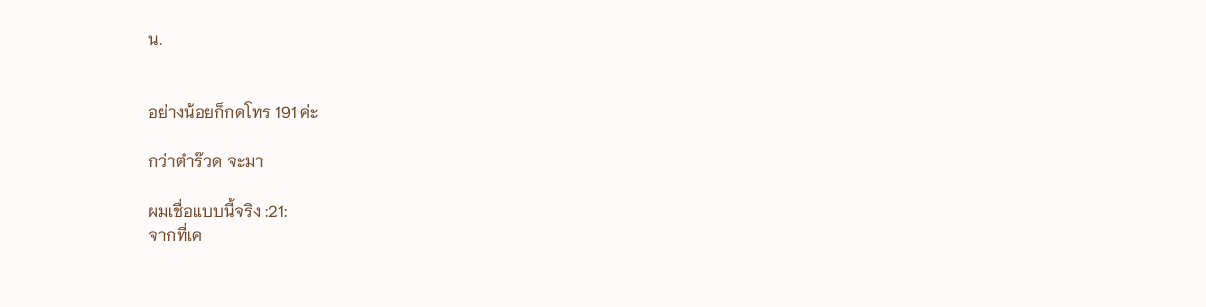น.


อย่างน้อยก็กดโทร 191 ค่ะ

กว่าตำร๊วด จะมา

ผมเชื่อแบบนี้จริง :21:
จากที่เค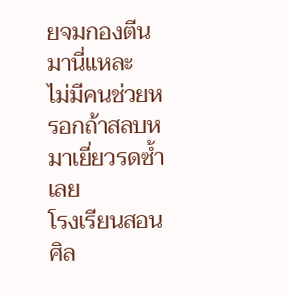ยจมกองตีนมานี่แหละ
ไม่มีคนช่วยหรอกถ้าสลบหมาเยี่ยวรดซ้ำเลย
โรงเรียนสอนศิล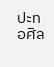ปะทอศิล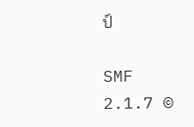ป์

SMF 2.1.7 ©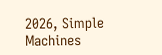2026, Simple Machines